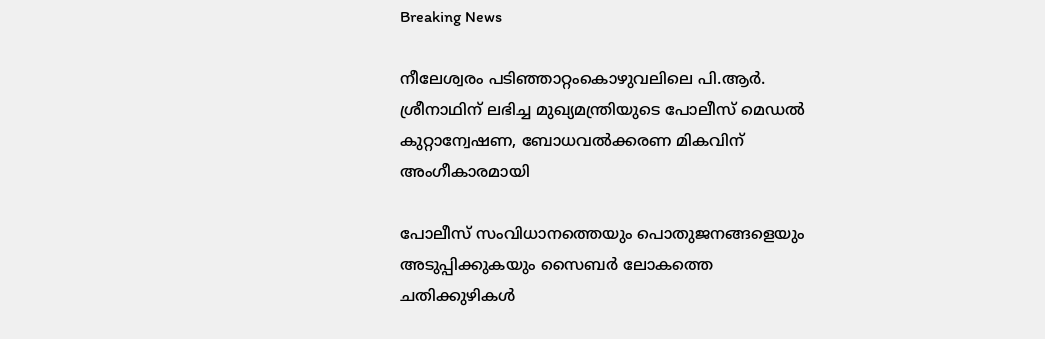Breaking News

നീലേശ്വരം പടിഞ്ഞാറ്റംകൊഴുവലിലെ പി.ആർ. ശ്രീനാഥിന് ലഭിച്ച മുഖ്യമന്ത്രിയുടെ പോലീസ് മെഡൽ കുറ്റാന്വേഷണ, ബോധവൽക്കരണ മികവിന് അംഗീകാരമായി

പോലീസ് സംവിധാനത്തെയും പൊതുജനങ്ങളെയും അടുപ്പിക്കുകയും സൈബർ ലോകത്തെ ചതിക്കുഴികൾ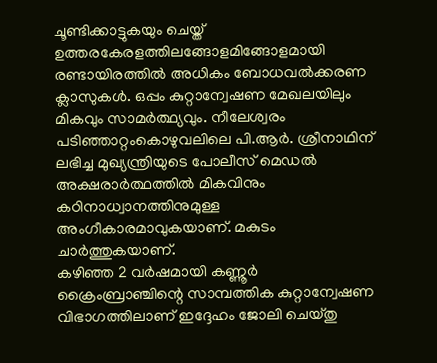ചൂണ്ടിക്കാട്ടുകയും ചെയ്ത് ഉത്തരകേരളത്തിലങ്ങോളമിങ്ങോളമായി രണ്ടായിരത്തിൽ അധികം ബോധവൽക്കരണ ക്ലാസുകൾ. ഒപ്പം കുറ്റാന്വേഷണ മേഖലയിലും മികവും സാമർത്ഥ്യവും. നീലേശ്വരം പടിഞ്ഞാറ്റംകൊഴുവലിലെ പി.ആർ. ശ്രീനാഥിന് ലഭിച്ച മുഖ്യന്ത്രിയുടെ പോലീസ് മെഡൽ അക്ഷരാർത്ഥത്തിൽ മികവിനും കഠിനാധ്വാനത്തിനുമുള്ള അംഗീകാരമാവുകയാണ്. മകുടം ചാർത്തുകയാണ്.
കഴിഞ്ഞ 2 വര്‍ഷമായി കണ്ണൂര്‍ ക്രൈംബ്രാഞ്ചിന്റെ സാമ്പത്തിക കുറ്റാന്വേഷണ വിഭാഗത്തിലാണ്‌ ഇദ്ദേഹം ജോലി ചെയ്‌തു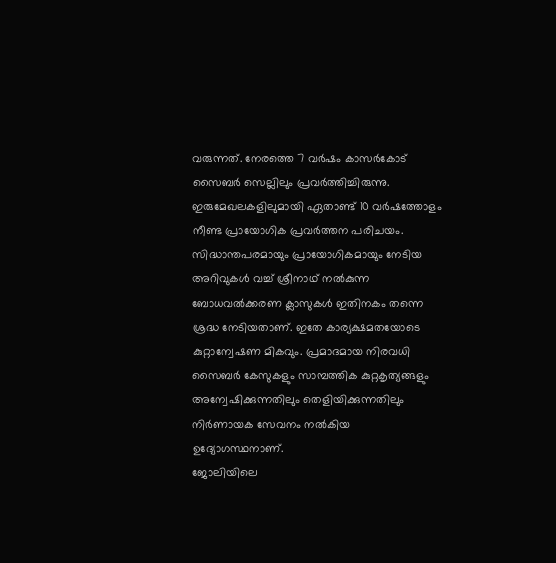വരുന്നത്‌. നേരത്തെ 7 വര്‍ഷം കാസര്‍കോട്‌ സൈബര്‍ സെല്ലിലും പ്രവര്‍ത്തിച്ചിരുന്നു. ഇരുമേഖലകളിലുമായി ഏതാണ്ട്‌ 10 വര്‍ഷത്തോളം നീണ്ട പ്രായോഗിക പ്രവര്‍ത്തന പരിചയം. സിദ്ധാന്തപരമായും പ്രായോഗികമായും നേടിയ അറിവുകള്‍ വച്ച്‌ ശ്രീനാഥ്‌ നല്‍കുന്ന ബോധവല്‍ക്കരണ ക്ലാസുകള്‍ ഇതിനകം തന്നെ ശ്രദ്ധ നേടിയതാണ്‌. ഇതേ കാര്യക്ഷമതയോടെ കുറ്റാന്വേഷണ മികവും. പ്രമാദമായ നിരവധി സൈബര്‍ കേസുകളും സാമ്പത്തിക കുറ്റകൃത്യങ്ങളും അന്വേഷിക്കുന്നതിലും തെളിയിക്കുന്നതിലും നിര്‍ണായക സേവനം നല്‍കിയ ഉദ്യോഗസ്ഥനാണ്‌.
ജോലിയിലെ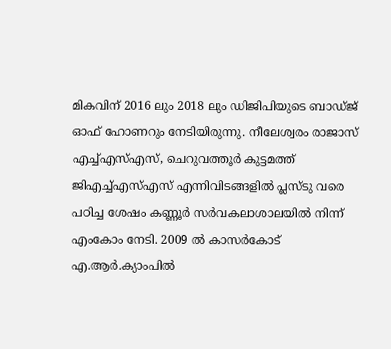മികവിന്‌ 2016 ലും 2018 ലും ഡിജിപിയുടെ ബാഡ്‌ജ്‌ ഓഫ്‌ ഹോണറും നേടിയിരുന്നു. നീലേശ്വരം രാജാസ്‌ എച്ച്‌എസ്‌എസ്‌, ചെറുവത്തൂര്‍ കുട്ടമത്ത്‌ ജിഎച്ച്‌എസ്‌എസ്‌ എന്നിവിടങ്ങളില്‍ പ്ലസ്‌ടു വരെ പഠിച്ച ശേഷം കണ്ണൂര്‍ സര്‍വകലാശാലയില്‍ നിന്ന്‌ എംകോം നേടി. 2009 ല്‍ കാസര്‍കോട്‌ എ.ആര്‍.ക്യാംപില്‍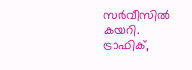സര്‍വീസില്‍ കയറി. ട്രാഫിക്‌,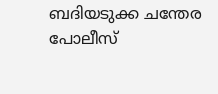ബദിയടുക്ക ചന്തേര പോലീസ്‌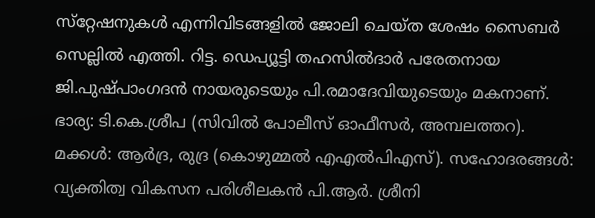സ്‌റ്റേഷനുകള്‍ എന്നിവിടങ്ങളില്‍ ജോലി ചെയ്‌ത ശേഷം സൈബര്‍ സെല്ലിൽ എത്തി. റിട്ട. ഡെപ്യൂട്ടി തഹസിൽദാർ പരേതനായ ജി.പുഷ്‌പാംഗദൻ നായരുടെയും പി.രമാദേവിയുടെയും മകനാണ്. ഭാര്യ: ടി.കെ.ശ്രീപ (സിവിൽ പോലീസ് ഓഫീസർ, അമ്പലത്തറ). മക്കൾ: ആർദ്ര, രുദ്ര (കൊഴുമ്മൽ എഎൽപിഎസ്). സഹോദരങ്ങൾ: വ്യക്തിത്വ വികസന പരിശീലകൻ പി.ആർ. ശ്രീനി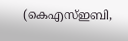(കെഎസ്ഇബി,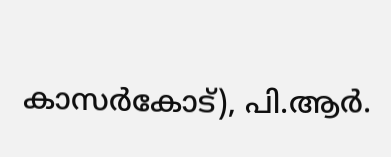കാസർകോട്), പി.ആർ.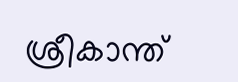ശ്രീകാന്ത്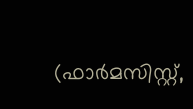(ഫാർമസിസ്റ്റ്,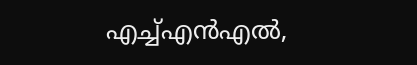എച്ച്എൻഎൽ,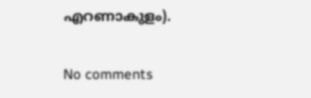എറണാകുളം).

No comments